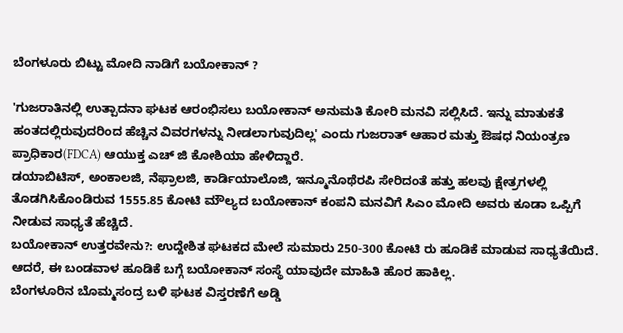ಬೆಂಗಳೂರು ಬಿಟ್ಟು ಮೋದಿ ನಾಡಿಗೆ ಬಯೋಕಾನ್ ?

'ಗುಜರಾತಿನಲ್ಲಿ ಉತ್ಪಾದನಾ ಘಟಕ ಆರಂಭಿಸಲು ಬಯೋಕಾನ್ ಅನುಮತಿ ಕೋರಿ ಮನವಿ ಸಲ್ಲಿಸಿದೆ. ಇನ್ನು ಮಾತುಕತೆ ಹಂತದಲ್ಲಿರುವುದರಿಂದ ಹೆಚ್ಚಿನ ವಿವರಗಳನ್ನು ನೀಡಲಾಗುವುದಿಲ್ಲ' ಎಂದು ಗುಜರಾತ್ ಆಹಾರ ಮತ್ತು ಔಷಧ ನಿಯಂತ್ರಣ ಪ್ರಾಧಿಕಾರ(FDCA) ಆಯುಕ್ತ ಎಚ್ ಜಿ ಕೋಶಿಯಾ ಹೇಳಿದ್ದಾರೆ.
ಡಯಾಬಿಟಿಸ್, ಅಂಕಾಲಜಿ, ನೆಫ್ರಾಲಜಿ, ಕಾರ್ಡಿಯಾಲೊಜಿ, ಇನ್ಮೂನೊಥೆರಪಿ ಸೇರಿದಂತೆ ಹತ್ತು ಹಲವು ಕ್ಷೇತ್ರಗಳಲ್ಲಿ ತೊಡಗಿಸಿಕೊಂಡಿರುವ 1555.85 ಕೋಟಿ ಮೌಲ್ಯದ ಬಯೋಕಾನ್ ಕಂಪನಿ ಮನವಿಗೆ ಸಿಎಂ ಮೋದಿ ಅವರು ಕೂಡಾ ಒಪ್ಪಿಗೆ ನೀಡುವ ಸಾಧ್ಯತೆ ಹೆಚ್ಚಿದೆ.
ಬಯೋಕಾನ್ ಉತ್ತರವೇನು?: ಉದ್ದೇಶಿತ ಘಟಕದ ಮೇಲೆ ಸುಮಾರು 250-300 ಕೋಟಿ ರು ಹೂಡಿಕೆ ಮಾಡುವ ಸಾಧ್ಯತೆಯಿದೆ. ಆದರೆ, ಈ ಬಂಡವಾಳ ಹೂಡಿಕೆ ಬಗ್ಗೆ ಬಯೋಕಾನ್ ಸಂಸ್ಥೆ ಯಾವುದೇ ಮಾಹಿತಿ ಹೊರ ಹಾಕಿಲ್ಲ.
ಬೆಂಗಳೂರಿನ ಬೊಮ್ಮಸಂದ್ರ ಬಳಿ ಘಟಕ ವಿಸ್ತರಣೆಗೆ ಅಡ್ಡಿ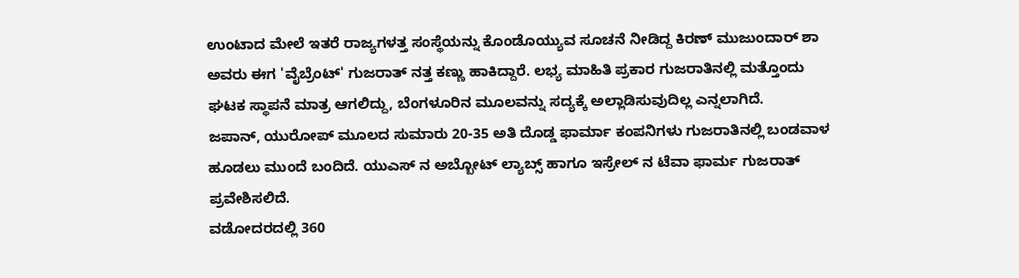ಉಂಟಾದ ಮೇಲೆ ಇತರೆ ರಾಜ್ಯಗಳತ್ತ ಸಂಸ್ಥೆಯನ್ನು ಕೊಂಡೊಯ್ಯುವ ಸೂಚನೆ ನೀಡಿದ್ದ ಕಿರಣ್ ಮುಜುಂದಾರ್ ಶಾ ಅವರು ಈಗ 'ವೈಬ್ರೆಂಟ್' ಗುಜರಾತ್ ನತ್ತ ಕಣ್ಣು ಹಾಕಿದ್ದಾರೆ. ಲಭ್ಯ ಮಾಹಿತಿ ಪ್ರಕಾರ ಗುಜರಾತಿನಲ್ಲಿ ಮತ್ತೊಂದು ಘಟಕ ಸ್ಥಾಪನೆ ಮಾತ್ರ ಆಗಲಿದ್ದು, ಬೆಂಗಳೂರಿನ ಮೂಲವನ್ನು ಸದ್ಯಕ್ಕೆ ಅಲ್ಲಾಡಿಸುವುದಿಲ್ಲ ಎನ್ನಲಾಗಿದೆ.
ಜಪಾನ್, ಯುರೋಪ್ ಮೂಲದ ಸುಮಾರು 20-35 ಅತಿ ದೊಡ್ಡ ಫಾರ್ಮಾ ಕಂಪನಿಗಳು ಗುಜರಾತಿನಲ್ಲಿ ಬಂಡವಾಳ ಹೂಡಲು ಮುಂದೆ ಬಂದಿದೆ. ಯುಎಸ್ ನ ಅಬ್ಬೋಟ್ ಲ್ಯಾಬ್ಸ್ ಹಾಗೂ ಇಸ್ರೇಲ್ ನ ಟೆವಾ ಫಾರ್ಮ ಗುಜರಾತ್ ಪ್ರವೇಶಿಸಲಿದೆ.
ವಡೋದರದಲ್ಲಿ 360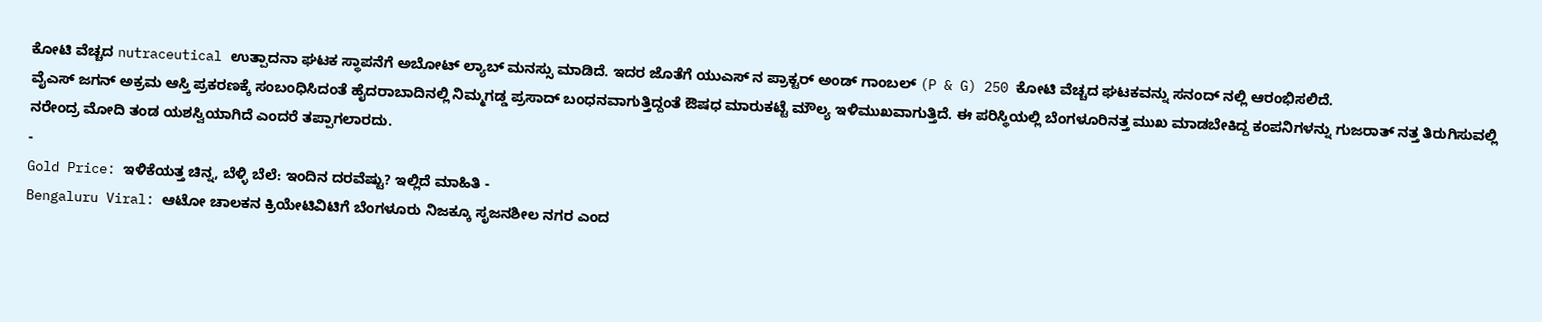ಕೋಟಿ ವೆಚ್ಚದ nutraceutical ಉತ್ಪಾದನಾ ಘಟಕ ಸ್ಥಾಪನೆಗೆ ಅಬೋಟ್ ಲ್ಯಾಬ್ ಮನಸ್ಸು ಮಾಡಿದೆ. ಇದರ ಜೊತೆಗೆ ಯುಎಸ್ ನ ಪ್ರಾಕ್ಟರ್ ಅಂಡ್ ಗಾಂಬಲ್ (P & G) 250 ಕೋಟಿ ವೆಚ್ಚದ ಘಟಕವನ್ನು ಸನಂದ್ ನಲ್ಲಿ ಆರಂಭಿಸಲಿದೆ.
ವೈಎಸ್ ಜಗನ್ ಅಕ್ರಮ ಆಸ್ತಿ ಪ್ರಕರಣಕ್ಕೆ ಸಂಬಂಧಿಸಿದಂತೆ ಹೈದರಾಬಾದಿನಲ್ಲಿ ನಿಮ್ಮಗಡ್ಡ ಪ್ರಸಾದ್ ಬಂಧನವಾಗುತ್ತಿದ್ದಂತೆ ಔಷಧ ಮಾರುಕಟ್ಟೆ ಮೌಲ್ಯ ಇಳಿಮುಖವಾಗುತ್ತಿದೆ. ಈ ಪರಿಸ್ಥಿಯಲ್ಲಿ ಬೆಂಗಳೂರಿನತ್ತ ಮುಖ ಮಾಡಬೇಕಿದ್ದ ಕಂಪನಿಗಳನ್ನು ಗುಜರಾತ್ ನತ್ತ ತಿರುಗಿಸುವಲ್ಲಿ ನರೇಂದ್ರ ಮೋದಿ ತಂಡ ಯಶಸ್ವಿಯಾಗಿದೆ ಎಂದರೆ ತಪ್ಪಾಗಲಾರದು.
-
Gold Price: ಇಳಿಕೆಯತ್ತ ಚಿನ್ನ, ಬೆಳ್ಳಿ ಬೆಲೆ: ಇಂದಿನ ದರವೆಷ್ಟು? ಇಲ್ಲಿದೆ ಮಾಹಿತಿ -
Bengaluru Viral: ಆಟೋ ಚಾಲಕನ ಕ್ರಿಯೇಟಿವಿಟಿಗೆ ಬೆಂಗಳೂರು ನಿಜಕ್ಕೂ ಸೃಜನಶೀಲ ನಗರ ಎಂದ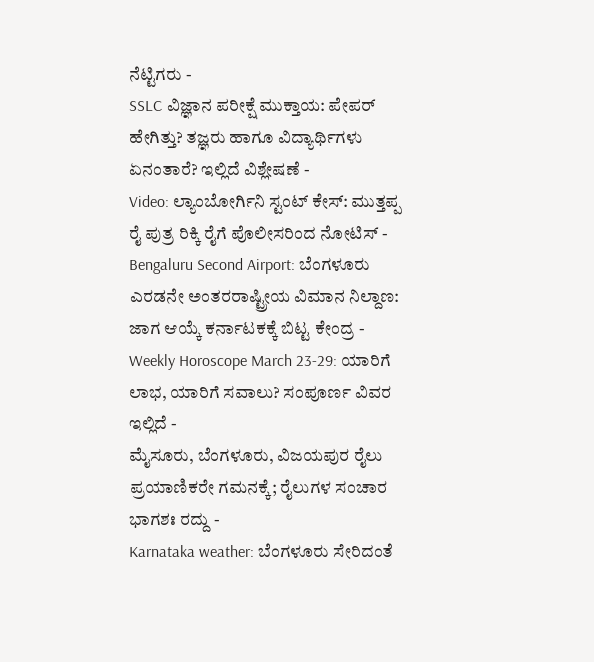ನೆಟ್ಟಿಗರು -
SSLC ವಿಜ್ಞಾನ ಪರೀಕ್ಷೆ ಮುಕ್ತಾಯ: ಪೇಪರ್ ಹೇಗಿತ್ತು? ತಜ್ಞರು ಹಾಗೂ ವಿದ್ಯಾರ್ಥಿಗಳು ಏನಂತಾರೆ? ಇಲ್ಲಿದೆ ವಿಶ್ಲೇಷಣೆ -
Video: ಲ್ಯಾಂಬೋರ್ಗಿನಿ ಸ್ಟಂಟ್ ಕೇಸ್: ಮುತ್ತಪ್ಪ ರೈ ಪುತ್ರ ರಿಕ್ಕಿ ರೈಗೆ ಪೊಲೀಸರಿಂದ ನೋಟಿಸ್ -
Bengaluru Second Airport: ಬೆಂಗಳೂರು ಎರಡನೇ ಅಂತರರಾಷ್ಟ್ರೀಯ ವಿಮಾನ ನಿಲ್ದಾಣ: ಜಾಗ ಆಯ್ಕೆ ಕರ್ನಾಟಕಕ್ಕೆ ಬಿಟ್ಟ ಕೇಂದ್ರ -
Weekly Horoscope March 23-29: ಯಾರಿಗೆ ಲಾಭ, ಯಾರಿಗೆ ಸವಾಲು? ಸಂಪೂರ್ಣ ವಿವರ ಇಲ್ಲಿದೆ -
ಮೈಸೂರು, ಬೆಂಗಳೂರು, ವಿಜಯಪುರ ರೈಲು ಪ್ರಯಾಣಿಕರೇ ಗಮನಕ್ಕೆ; ರೈಲುಗಳ ಸಂಚಾರ ಭಾಗಶಃ ರದ್ದು -
Karnataka weather: ಬೆಂಗಳೂರು ಸೇರಿದಂತೆ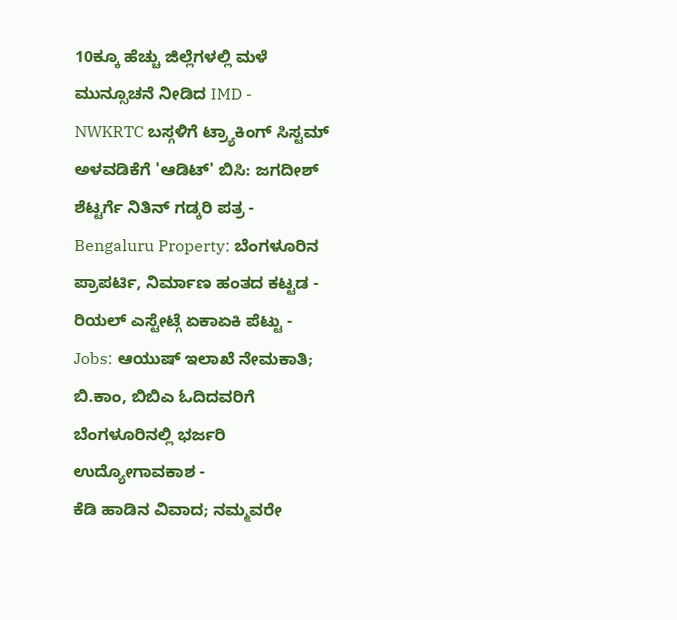10ಕ್ಕೂ ಹೆಚ್ಚು ಜಿಲ್ಲೆಗಳಲ್ಲಿ ಮಳೆ ಮುನ್ಸೂಚನೆ ನೀಡಿದ IMD -
NWKRTC ಬಸ್ಗಳಿಗೆ ಟ್ರ್ಯಾಕಿಂಗ್ ಸಿಸ್ಟಮ್ ಅಳವಡಿಕೆಗೆ 'ಆಡಿಟ್' ಬಿಸಿ: ಜಗದೀಶ್ ಶೆಟ್ಟರ್ಗೆ ನಿತಿನ್ ಗಡ್ಕರಿ ಪತ್ರ -
Bengaluru Property: ಬೆಂಗಳೂರಿನ ಪ್ರಾಪರ್ಟಿ, ನಿರ್ಮಾಣ ಹಂತದ ಕಟ್ಟಡ - ರಿಯಲ್ ಎಸ್ಟೇಟ್ಗೆ ಏಕಾಏಕಿ ಪೆಟ್ಟು -
Jobs: ಆಯುಷ್ ಇಲಾಖೆ ನೇಮಕಾತಿ; ಬಿ.ಕಾಂ, ಬಿಬಿಎ ಓದಿದವರಿಗೆ ಬೆಂಗಳೂರಿನಲ್ಲಿ ಭರ್ಜರಿ ಉದ್ಯೋಗಾವಕಾಶ -
ಕೆಡಿ ಹಾಡಿನ ವಿವಾದ; ನಮ್ಮವರೇ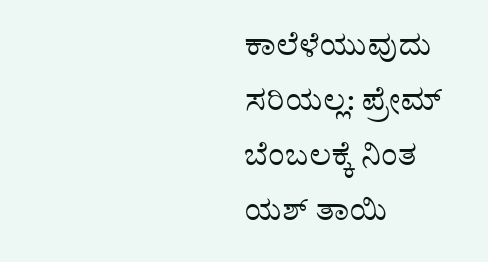ಕಾಲೆಳೆಯುವುದು ಸರಿಯಲ್ಲ: ಪ್ರೇಮ್ ಬೆಂಬಲಕ್ಕೆ ನಿಂತ ಯಶ್ ತಾಯಿ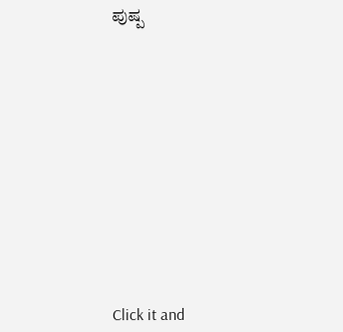ಪುಷ್ಪ












Click it and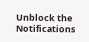Unblock the Notifications